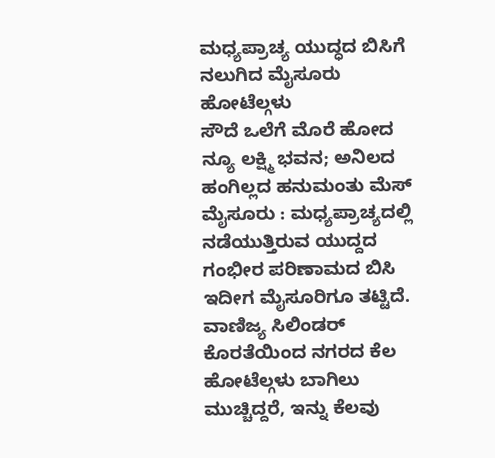ಮಧ್ಯಪ್ರಾಚ್ಯ ಯುದ್ಧದ ಬಿಸಿಗೆ ನಲುಗಿದ ಮೈಸೂರು ಹೋಟೆಲ್ಗಳು
ಸೌದೆ ಒಲೆಗೆ ಮೊರೆ ಹೋದ ನ್ಯೂ ಲಕ್ಷ್ಮಿ ಭವನ; ಅನಿಲದ ಹಂಗಿಲ್ಲದ ಹನುಮಂತು ಮೆಸ್
ಮೈಸೂರು : ಮಧ್ಯಪ್ರಾಚ್ಯದಲ್ಲಿ ನಡೆಯುತ್ತಿರುವ ಯುದ್ದದ ಗಂಭೀರ ಪರಿಣಾಮದ ಬಿಸಿ ಇದೀಗ ಮೈಸೂರಿಗೂ ತಟ್ಟಿದೆ. ವಾಣಿಜ್ಯ ಸಿಲಿಂಡರ್ ಕೊರತೆಯಿಂದ ನಗರದ ಕೆಲ ಹೋಟೆಲ್ಗಳು ಬಾಗಿಲು ಮುಚ್ಚಿದ್ದರೆ, ಇನ್ನು ಕೆಲವು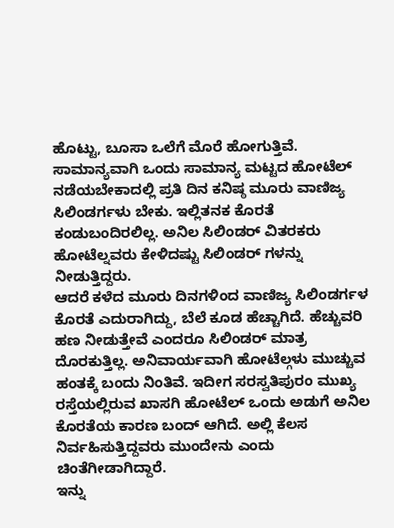ಹೊಟ್ಟು, ಬೂಸಾ ಒಲೆಗೆ ಮೊರೆ ಹೋಗುತ್ತಿವೆ.
ಸಾಮಾನ್ಯವಾಗಿ ಒಂದು ಸಾಮಾನ್ಯ ಮಟ್ಟದ ಹೋಟೆಲ್ ನಡೆಯಬೇಕಾದಲ್ಲಿ ಪ್ರತಿ ದಿನ ಕನಿಷ್ಠ ಮೂರು ವಾಣಿಜ್ಯ ಸಿಲಿಂಡರ್ಗಳು ಬೇಕು. ಇಲ್ಲಿತನಕ ಕೊರತೆ ಕಂಡುಬಂದಿರಲಿಲ್ಲ. ಅನಿಲ ಸಿಲಿಂಡರ್ ವಿತರಕರು ಹೋಟೆಲ್ನವರು ಕೇಳಿದಷ್ಟು ಸಿಲಿಂಡರ್ ಗಳನ್ನು ನೀಡುತ್ತಿದ್ದರು.
ಆದರೆ ಕಳೆದ ಮೂರು ದಿನಗಳಿಂದ ವಾಣಿಜ್ಯ ಸಿಲಿಂಡರ್ಗಳ ಕೊರತೆ ಎದುರಾಗಿದ್ದು, ಬೆಲೆ ಕೂಡ ಹೆಚ್ಚಾಗಿದೆ. ಹೆಚ್ಚುವರಿ ಹಣ ನೀಡುತ್ತೇವೆ ಎಂದರೂ ಸಿಲಿಂಡರ್ ಮಾತ್ರ ದೊರಕುತ್ತಿಲ್ಲ. ಅನಿವಾರ್ಯವಾಗಿ ಹೋಟೆಲ್ಗಳು ಮುಚ್ಚುವ ಹಂತಕ್ಕೆ ಬಂದು ನಿಂತಿವೆ. ಇದೀಗ ಸರಸ್ವತಿಪುರಂ ಮುಖ್ಯ ರಸ್ತೆಯಲ್ಲಿರುವ ಖಾಸಗಿ ಹೋಟೆಲ್ ಒಂದು ಅಡುಗೆ ಅನಿಲ ಕೊರತೆಯ ಕಾರಣ ಬಂದ್ ಆಗಿದೆ. ಅಲ್ಲಿ ಕೆಲಸ ನಿರ್ವಹಿಸುತ್ತಿದ್ದವರು ಮುಂದೇನು ಎಂದು ಚಿಂತೆಗೀಡಾಗಿದ್ದಾರೆ.
ಇನ್ನು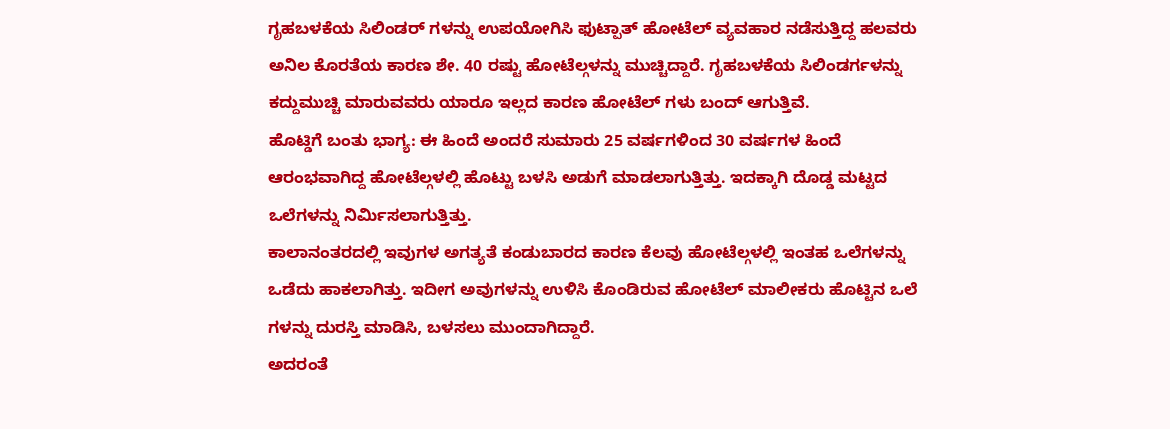ಗೃಹಬಳಕೆಯ ಸಿಲಿಂಡರ್ ಗಳನ್ನು ಉಪಯೋಗಿಸಿ ಫುಟ್ಪಾತ್ ಹೋಟೆಲ್ ವ್ಯವಹಾರ ನಡೆಸುತ್ತಿದ್ದ ಹಲವರು ಅನಿಲ ಕೊರತೆಯ ಕಾರಣ ಶೇ. 40 ರಷ್ಟು ಹೋಟೆಲ್ಗಳನ್ನು ಮುಚ್ಚಿದ್ದಾರೆ. ಗೃಹಬಳಕೆಯ ಸಿಲಿಂಡರ್ಗಳನ್ನು ಕದ್ದುಮುಚ್ಚಿ ಮಾರುವವರು ಯಾರೂ ಇಲ್ಲದ ಕಾರಣ ಹೋಟೆಲ್ ಗಳು ಬಂದ್ ಆಗುತ್ತಿವೆ.
ಹೊಟ್ಡಿಗೆ ಬಂತು ಭಾಗ್ಯ: ಈ ಹಿಂದೆ ಅಂದರೆ ಸುಮಾರು 25 ವರ್ಷಗಳಿಂದ 30 ವರ್ಷಗಳ ಹಿಂದೆ ಆರಂಭವಾಗಿದ್ದ ಹೋಟೆಲ್ಗಳಲ್ಲಿ ಹೊಟ್ಟು ಬಳಸಿ ಅಡುಗೆ ಮಾಡಲಾಗುತ್ತಿತ್ತು. ಇದಕ್ಕಾಗಿ ದೊಡ್ಡ ಮಟ್ಟದ ಒಲೆಗಳನ್ನು ನಿರ್ಮಿಸಲಾಗುತ್ತಿತ್ತು.
ಕಾಲಾನಂತರದಲ್ಲಿ ಇವುಗಳ ಅಗತ್ಯತೆ ಕಂಡುಬಾರದ ಕಾರಣ ಕೆಲವು ಹೋಟೆಲ್ಗಳಲ್ಲಿ ಇಂತಹ ಒಲೆಗಳನ್ನು ಒಡೆದು ಹಾಕಲಾಗಿತ್ತು. ಇದೀಗ ಅವುಗಳನ್ನು ಉಳಿಸಿ ಕೊಂಡಿರುವ ಹೋಟೆಲ್ ಮಾಲೀಕರು ಹೊಟ್ಟಿನ ಒಲೆ ಗಳನ್ನು ದುರಸ್ತಿ ಮಾಡಿಸಿ, ಬಳಸಲು ಮುಂದಾಗಿದ್ದಾರೆ.
ಅದರಂತೆ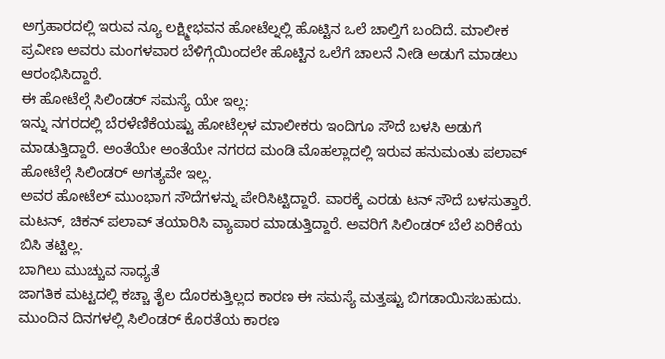ಅಗ್ರಹಾರದಲ್ಲಿ ಇರುವ ನ್ಯೂ ಲಕ್ಷ್ಮೀಭವನ ಹೋಟೆಲ್ನಲ್ಲಿ ಹೊಟ್ಟಿನ ಒಲೆ ಚಾಲ್ತಿಗೆ ಬಂದಿದೆ. ಮಾಲೀಕ ಪ್ರವೀಣ ಅವರು ಮಂಗಳವಾರ ಬೆಳಿಗ್ಗೆಯಿಂದಲೇ ಹೊಟ್ಟಿನ ಒಲೆಗೆ ಚಾಲನೆ ನೀಡಿ ಅಡುಗೆ ಮಾಡಲು ಆರಂಭಿಸಿದ್ದಾರೆ.
ಈ ಹೋಟೆಲ್ಗೆ ಸಿಲಿಂಡರ್ ಸಮಸ್ಯೆ ಯೇ ಇಲ್ಲ:
ಇನ್ನು ನಗರದಲ್ಲಿ ಬೆರಳೆಣಿಕೆಯಷ್ಟು ಹೋಟೆಲ್ಗಳ ಮಾಲೀಕರು ಇಂದಿಗೂ ಸೌದೆ ಬಳಸಿ ಅಡುಗೆ ಮಾಡುತ್ತಿದ್ದಾರೆ. ಅಂತೆಯೇ ಅಂತೆಯೇ ನಗರದ ಮಂಡಿ ಮೊಹಲ್ಲಾದಲ್ಲಿ ಇರುವ ಹನುಮಂತು ಪಲಾವ್ ಹೋಟೆಲ್ಗೆ ಸಿಲಿಂಡರ್ ಅಗತ್ಯವೇ ಇಲ್ಲ.
ಅವರ ಹೋಟೆಲ್ ಮುಂಭಾಗ ಸೌದೆಗಳನ್ನು ಪೇರಿಸಿಟ್ಟಿದ್ದಾರೆ. ವಾರಕ್ಕೆ ಎರಡು ಟನ್ ಸೌದೆ ಬಳಸುತ್ತಾರೆ. ಮಟನ್, ಚಿಕನ್ ಪಲಾವ್ ತಯಾರಿಸಿ ವ್ಯಾಪಾರ ಮಾಡುತ್ತಿದ್ದಾರೆ. ಅವರಿಗೆ ಸಿಲಿಂಡರ್ ಬೆಲೆ ಏರಿಕೆಯ ಬಿಸಿ ತಟ್ಟಿಲ್ಲ.
ಬಾಗಿಲು ಮುಚ್ಚುವ ಸಾಧ್ಯತೆ
ಜಾಗತಿಕ ಮಟ್ಟದಲ್ಲಿ ಕಚ್ಚಾ ತೈಲ ದೊರಕುತ್ತಿಲ್ಲದ ಕಾರಣ ಈ ಸಮಸ್ಯೆ ಮತ್ತಷ್ಟು ಬಿಗಡಾಯಿಸಬಹುದು. ಮುಂದಿನ ದಿನಗಳಲ್ಲಿ ಸಿಲಿಂಡರ್ ಕೊರತೆಯ ಕಾರಣ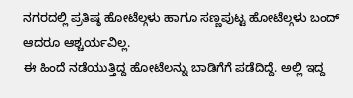ನಗರದಲ್ಲಿ ಪ್ರತಿಷ್ಠ ಹೋಟೆಲ್ಗಳು ಹಾಗೂ ಸಣ್ಣಪುಟ್ಟ ಹೋಟೆಲ್ಗಳು ಬಂದ್ ಆದರೂ ಆಶ್ಚರ್ಯವಿಲ್ಲ.
ಈ ಹಿಂದೆ ನಡೆಯುತ್ತಿದ್ದ ಹೋಟೆಲನ್ನು ಬಾಡಿಗೆಗೆ ಪಡೆದಿದ್ದೆ. ಅಲ್ಲಿ ಇದ್ದ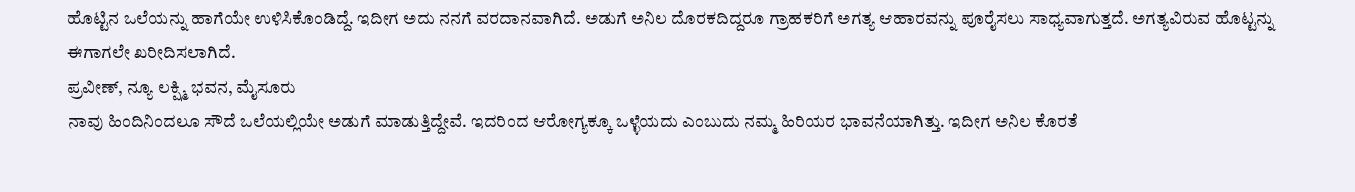ಹೊಟ್ಟಿನ ಒಲೆಯನ್ನು ಹಾಗೆಯೇ ಉಳಿಸಿಕೊಂಡಿದ್ದೆ. ಇದೀಗ ಅದು ನನಗೆ ವರದಾನವಾಗಿದೆ. ಅಡುಗೆ ಅನಿಲ ದೊರಕದಿದ್ದರೂ ಗ್ರಾಹಕರಿಗೆ ಅಗತ್ಯ ಆಹಾರವನ್ನು ಪೂರೈಸಲು ಸಾಧ್ಯವಾಗುತ್ತದೆ. ಅಗತ್ಯವಿರುವ ಹೊಟ್ಟನ್ನು ಈಗಾಗಲೇ ಖರೀದಿಸಲಾಗಿದೆ.
ಪ್ರವೀಣ್, ನ್ಯೂ ಲಕ್ಷ್ಮಿ ಭವನ, ಮೈಸೂರು
ನಾವು ಹಿಂದಿನಿಂದಲೂ ಸೌದೆ ಒಲೆಯಲ್ಲಿಯೇ ಅಡುಗೆ ಮಾಡುತ್ತಿದ್ದೇವೆ. ಇದರಿಂದ ಆರೋಗ್ಯಕ್ಕೂ ಒಳ್ಳೆಯದು ಎಂಬುದು ನಮ್ಮ ಹಿರಿಯರ ಭಾವನೆಯಾಗಿತ್ತು. ಇದೀಗ ಅನಿಲ ಕೊರತೆ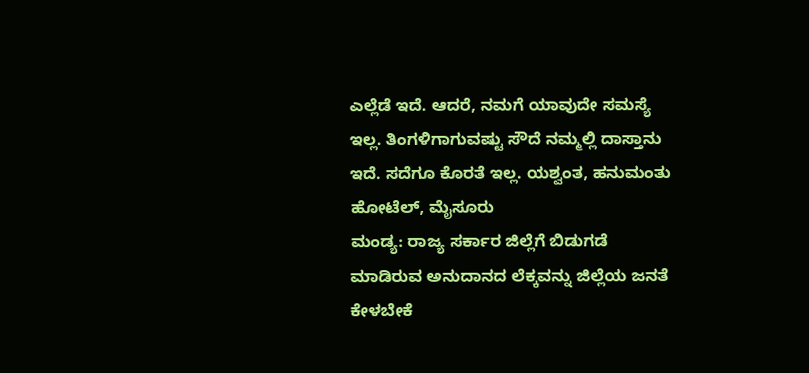ಎಲ್ಲೆಡೆ ಇದೆ. ಆದರೆ, ನಮಗೆ ಯಾವುದೇ ಸಮಸ್ಯೆ ಇಲ್ಲ. ತಿಂಗಳಿಗಾಗುವಷ್ಟು ಸೌದೆ ನಮ್ಮಲ್ಲಿ ದಾಸ್ತಾನು ಇದೆ. ಸದೆಗೂ ಕೊರತೆ ಇಲ್ಲ. ಯಶ್ವಂತ, ಹನುಮಂತು ಹೋಟೆಲ್, ಮೈಸೂರು
ಮಂಡ್ಯ: ರಾಜ್ಯ ಸರ್ಕಾರ ಜಿಲ್ಲೆಗೆ ಬಿಡುಗಡೆ ಮಾಡಿರುವ ಅನುದಾನದ ಲೆಕ್ಕವನ್ನು ಜಿಲ್ಲೆಯ ಜನತೆ ಕೇಳಬೇಕೆ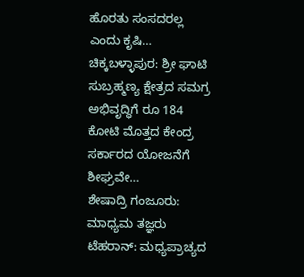ಹೊರತು ಸಂಸದರಲ್ಲ ಎಂದು ಕೃಷಿ…
ಚಿಕ್ಕಬಳ್ಳಾಪುರ: ಶ್ರೀ ಘಾಟಿ ಸುಬ್ರಹ್ಮಣ್ಯ ಕ್ಷೇತ್ರದ ಸಮಗ್ರ ಅಭಿವೃದ್ಧಿಗೆ ರೂ 184 ಕೋಟಿ ಮೊತ್ತದ ಕೇಂದ್ರ ಸರ್ಕಾರದ ಯೋಜನೆಗೆ ಶೀಘ್ರವೇ…
ಶೇಷಾದ್ರಿ ಗಂಜೂರು: ಮಾಧ್ಯಮ ತಜ್ಞರು ಟೆಹರಾನ್: ಮಧ್ಯಪ್ರಾಚ್ಯದ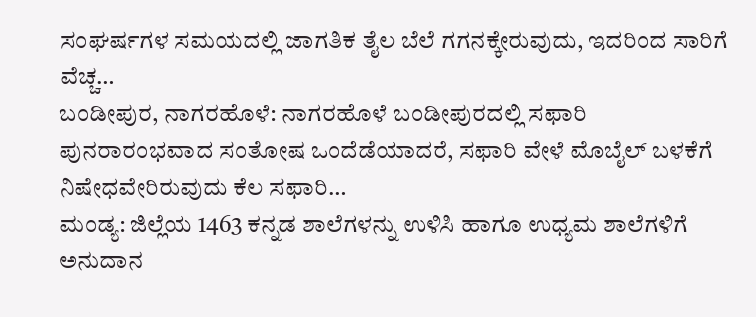ಸಂಘರ್ಷಗಳ ಸಮಯದಲ್ಲಿ ಜಾಗತಿಕ ತೈಲ ಬೆಲೆ ಗಗನಕ್ಕೇರುವುದು, ಇದರಿಂದ ಸಾರಿಗೆ ವೆಚ್ಚ…
ಬಂಡೀಪುರ, ನಾಗರಹೊಳೆ: ನಾಗರಹೊಳೆ ಬಂಡೀಪುರದಲ್ಲಿ ಸಫಾರಿ ಪುನರಾರಂಭವಾದ ಸಂತೋಷ ಒಂದೆಡೆಯಾದರೆ, ಸಫಾರಿ ವೇಳೆ ಮೊಬೈಲ್ ಬಳಕೆಗೆ ನಿಷೇಧವೇರಿರುವುದು ಕೆಲ ಸಫಾರಿ…
ಮಂಡ್ಯ: ಜಿಲ್ಲೆಯ 1463 ಕನ್ನಡ ಶಾಲೆಗಳನ್ನು ಉಳಿಸಿ ಹಾಗೂ ಉಧ್ಯಮ ಶಾಲೆಗಳಿಗೆ ಅನುದಾನ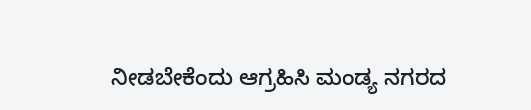ನೀಡಬೇಕೆಂದು ಆಗ್ರಹಿಸಿ ಮಂಡ್ಯ ನಗರದ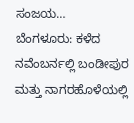ಸಂಜಯ…
ಬೆಂಗಳೂರು: ಕಳೆದ ನವೆಂಬರ್ನಲ್ಲಿ ಬಂಡೀಪುರ ಮತ್ತು ನಾಗರಹೊಳೆಯಲ್ಲಿ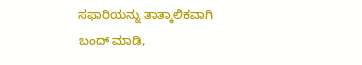ಸಫಾರಿಯನ್ನು ತಾತ್ಕಾಲಿಕವಾಗಿ ಬಂದ್ ಮಾಡಿ,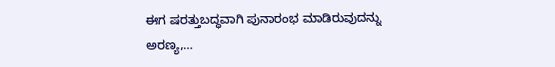ಈಗ ಷರತ್ತುಬದ್ಧವಾಗಿ ಪುನಾರಂಭ ಮಾಡಿರುವುದನ್ನು ಅರಣ್ಯ,…